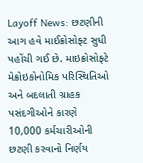Layoff News: છટણીની આગ હવે માઈક્રોસોફ્ટ સુધી પહોંચી ગઈ છે. માઇક્રોસોફ્ટે મેક્રોઇકોનોમિક પરિસ્થિતિઓ અને બદલાતી ગ્રાહક પસંદગીઓને કારણે 10,000 કર્મચારીઓની છટણી કરવાનો નિર્ણય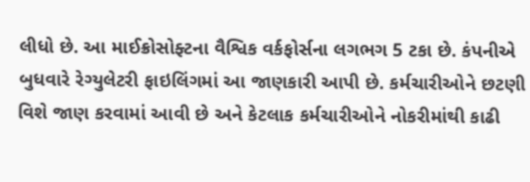લીધો છે. આ માઈક્રોસોફ્ટના વૈશ્વિક વર્કફોર્સના લગભગ 5 ટકા છે. કંપનીએ બુધવારે રેગ્યુલેટરી ફાઇલિંગમાં આ જાણકારી આપી છે. કર્મચારીઓને છટણી વિશે જાણ કરવામાં આવી છે અને કેટલાક કર્મચારીઓને નોકરીમાંથી કાઢી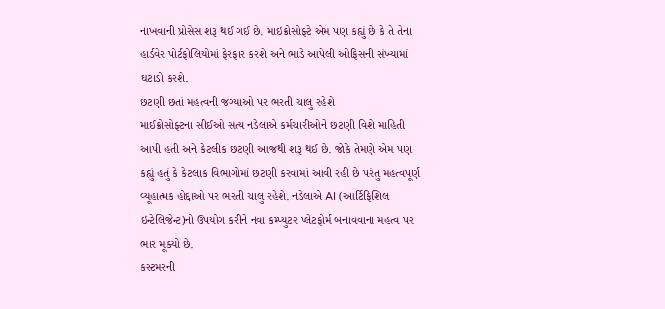નાખવાની પ્રોસેસ શરૂ થઈ ગઈ છે. માઇક્રોસોફ્ટે એમ પણ કહ્યું છે કે તે તેના હાર્ડવેર પોર્ટફોલિયોમાં ફેરફાર કરશે અને ભાડે આપેલી ઓફિસની સંખ્યામાં ઘટાડો કરશે.
છટણી છતાં મહત્વની જગ્યાઓ પર ભરતી ચાલુ રહેશે
માઈક્રોસોફ્ટના સીઈઓ સત્ય નડેલાએ કર્મચારીઓને છટણી વિશે માહિતી આપી હતી અને કેટલીક છટણી આજથી શરૂ થઈ છે. જોકે તેમણે એમ પણ કહ્યું હતું કે કેટલાક વિભાગોમાં છટણી કરવામાં આવી રહી છે પરંતુ મહત્વપૂર્ણ વ્યૂહાત્મક હોદ્દાઓ પર ભરતી ચાલુ રહેશે. નડેલાએ AI (આર્ટિફિશિલ ઇન્ટેલિજેન્ટ)નો ઉપયોગ કરીને નવા કમ્પ્યુટર પ્લેટફોર્મ બનાવવાના મહત્વ પર ભાર મૂક્યો છે.
કસ્ટમરની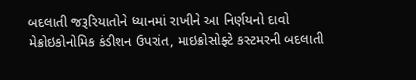બદલાતી જરૂરિયાતોને ધ્યાનમાં રાખીને આ નિર્ણયનો દાવો
મેક્રોઇકોનોમિક કંડીશન ઉપરાંત, માઇક્રોસોફ્ટે કસ્ટમરની બદલાતી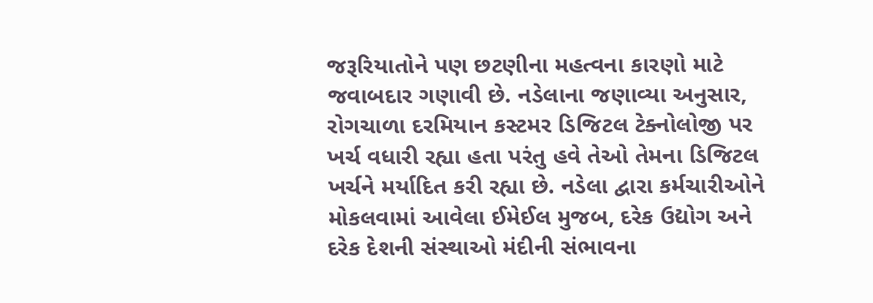જરૂરિયાતોને પણ છટણીના મહત્વના કારણો માટે જવાબદાર ગણાવી છે. નડેલાના જણાવ્યા અનુસાર, રોગચાળા દરમિયાન કસ્ટમર ડિજિટલ ટેક્નોલોજી પર ખર્ચ વધારી રહ્યા હતા પરંતુ હવે તેઓ તેમના ડિજિટલ ખર્ચને મર્યાદિત કરી રહ્યા છે. નડેલા દ્વારા કર્મચારીઓને મોકલવામાં આવેલા ઈમેઈલ મુજબ, દરેક ઉદ્યોગ અને દરેક દેશની સંસ્થાઓ મંદીની સંભાવના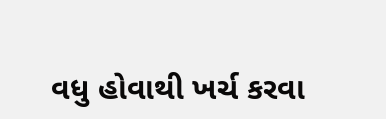વધુ હોવાથી ખર્ચ કરવા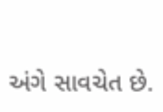અંગે સાવચેત છે.